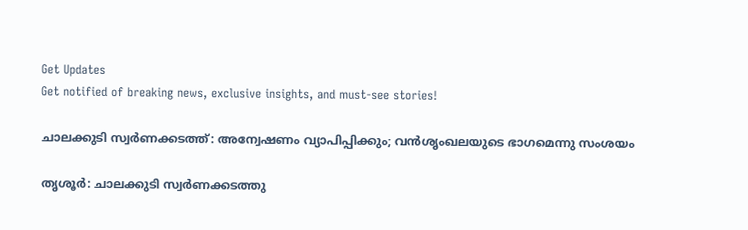Get Updates
Get notified of breaking news, exclusive insights, and must-see stories!

ചാലക്കുടി സ്വര്‍ണക്കടത്ത്: അന്വേഷണം വ്യാപിപ്പിക്കും; വന്‍ശൃംഖലയുടെ ഭാഗമെന്നു സംശയം

തൃശൂര്‍: ചാലക്കുടി സ്വര്‍ണക്കടത്തു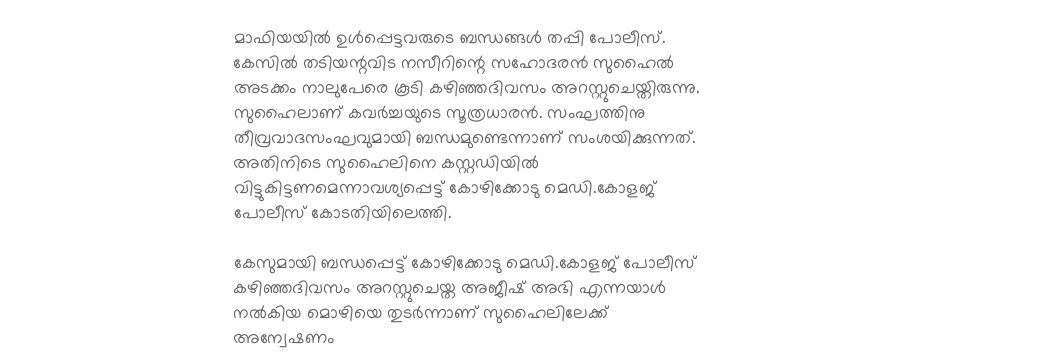മാഫിയയില്‍ ഉള്‍പ്പെട്ടവരുടെ ബന്ധങ്ങള്‍ തപ്പി പോലീസ്. കേസില്‍ തടിയന്റവിട നസീറിന്റെ സഹോദരന്‍ സുഹൈല്‍ അടക്കം നാലുപേരെ കൂടി കഴിഞ്ഞദിവസം അറസ്റ്റുചെയ്തിരുന്നു. സുഹൈലാണ് കവര്‍ച്ചയുടെ സൂത്രധാരന്‍. സംഘത്തിനു തീവ്രവാദസംഘവുമായി ബന്ധമുണ്ടെന്നാണ് സംശയിക്കുന്നത്. അതിനിടെ സുഹൈലിനെ കസ്റ്റഡിയില്‍ വിട്ടുകിട്ടണമെന്നാവശ്യപ്പെട്ട് കോഴിക്കോടു മെഡി.കോളജ് പോലീസ് കോടതിയിലെത്തി.

കേസുമായി ബന്ധപ്പെട്ട് കോഴിക്കോടു മെഡി.കോളജ് പോലീസ് കഴിഞ്ഞദിവസം അറസ്റ്റുചെയ്ത അജീഷ് അഭി എന്നയാള്‍ നല്‍കിയ മൊഴിയെ തുടര്‍ന്നാണ് സുഹൈലിലേക്ക് അന്വേഷണം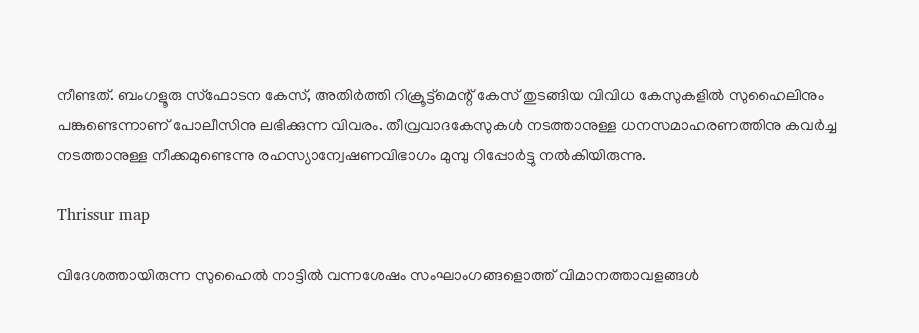നീണ്ടത്. ബംഗളൂരു സ്‌ഫോടന കേസ്, അതിര്‍ത്തി റിക്രൂട്ട്‌മെന്റ് കേസ് തുടങ്ങിയ വിവിധ കേസുകളില്‍ സുഹൈലിനും പങ്കുണ്ടെന്നാണ് പോലീസിനു ലഭിക്കുന്ന വിവരം. തീവ്രവാദകേസുകള്‍ നടത്താനുള്ള ധനസമാഹരണത്തിനു കവര്‍ച്ച നടത്താനുള്ള നീക്കമുണ്ടെന്നു രഹസ്യാന്വേഷണവിഭാഗം മുമ്പു റിപ്പോര്‍ട്ടു നല്‍കിയിരുന്നു.

Thrissur map

വിദേശത്തായിരുന്ന സുഹൈല്‍ നാട്ടില്‍ വന്നശേഷം സംഘാംഗങ്ങളൊത്ത് വിമാനത്താവളങ്ങള്‍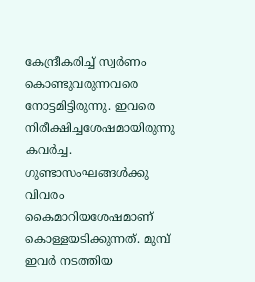കേന്ദ്രീകരിച്ച് സ്വര്‍ണം കൊണ്ടുവരുന്നവരെ നോട്ടമിട്ടിരുന്നു. ഇവരെ നിരീക്ഷിച്ചശേഷമായിരുന്നു കവര്‍ച്ച. ഗുണ്ടാസംഘങ്ങള്‍ക്കു വിവരം കൈമാറിയശേഷമാണ് കൊള്ളയടിക്കുന്നത്. മുമ്പ് ഇവര്‍ നടത്തിയ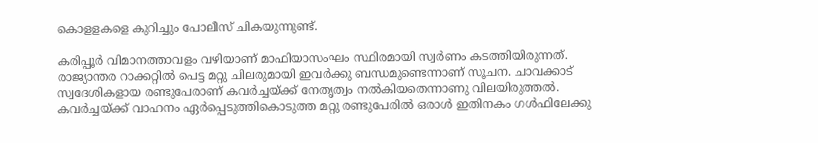കൊളളകളെ കുറിച്ചും പോലീസ് ചികയുന്നുണ്ട്.

കരിപ്പൂര്‍ വിമാനത്താവളം വഴിയാണ് മാഫിയാസംഘം സ്ഥിരമായി സ്വര്‍ണം കടത്തിയിരുന്നത്. രാജ്യാന്തര റാക്കറ്റില്‍ പെട്ട മറ്റു ചിലരുമായി ഇവര്‍ക്കു ബന്ധമുണ്ടെന്നാണ് സൂചന. ചാവക്കാട് സ്വദേശികളായ രണ്ടുപേരാണ് കവര്‍ച്ചയ്ക്ക് നേതൃത്വം നല്‍കിയതെന്നാണു വിലയിരുത്തല്‍. കവര്‍ച്ചയ്ക്ക് വാഹനം ഏര്‍പ്പെടുത്തികൊടുത്ത മറ്റു രണ്ടുപേരില്‍ ഒരാള്‍ ഇതിനകം ഗള്‍ഫിലേക്കു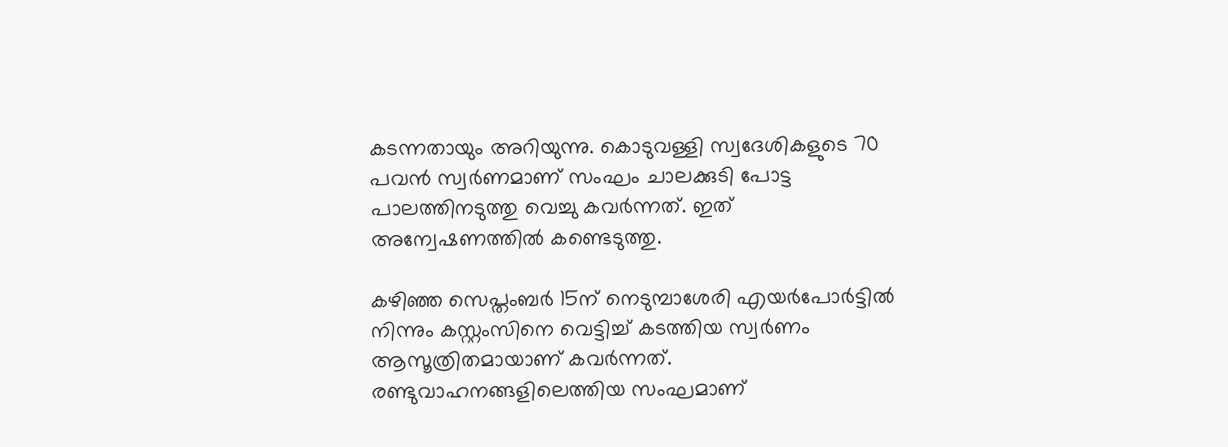കടന്നതായും അറിയുന്നു. കൊടുവള്ളി സ്വദേശികളുടെ 70 പവന്‍ സ്വര്‍ണമാണ് സംഘം ചാലക്കുടി പോട്ട പാലത്തിനടുത്തു വെച്ചു കവര്‍ന്നത്. ഇത് അന്വേഷണത്തില്‍ കണ്ടെടുത്തു.

കഴിഞ്ഞ സെപ്തംബര്‍ 15ന് നെടുമ്പാശേരി എയര്‍പോര്‍ട്ടില്‍ നിന്നും കസ്റ്റംസിനെ വെട്ടിച്ച് കടത്തിയ സ്വര്‍ണം ആസൂത്രിതമായാണ് കവര്‍ന്നത്. രണ്ടുവാഹനങ്ങളിലെത്തിയ സംഘമാണ്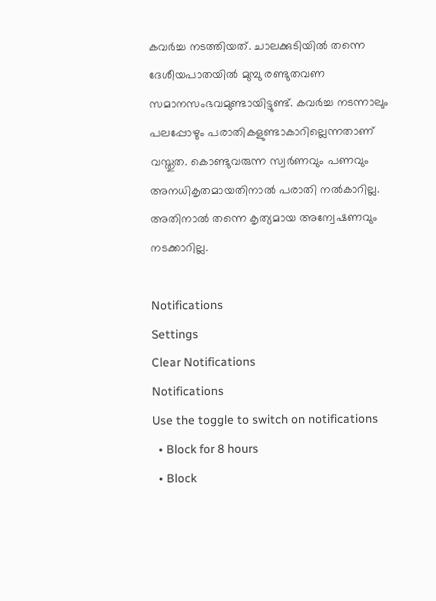കവര്‍ച്ച നടത്തിയത്. ചാലക്കുടിയില്‍ തന്നെ ദേശീയപാതയില്‍ മുമ്പു രണ്ടുതവണ സമാനസംഭവമുണ്ടായിട്ടുണ്ട്. കവര്‍ച്ച നടന്നാലും പലപ്പോഴും പരാതികളുണ്ടാകാറില്ലെന്നതാണ് വസ്തുത. കൊണ്ടുവരുന്ന സ്വര്‍ണവും പണവും അനധികൃതമായതിനാല്‍ പരാതി നല്‍കാറില്ല. അതിനാല്‍ തന്നെ കൃത്യമായ അന്വേഷണവും നടക്കാറില്ല.

Notifications
Settings
Clear Notifications
Notifications
Use the toggle to switch on notifications
  • Block for 8 hours
  • Block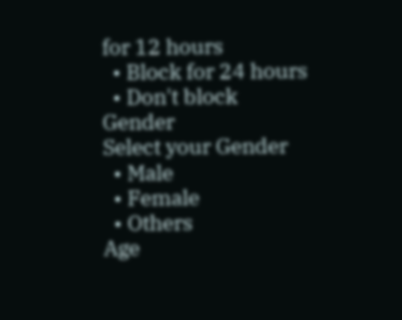for 12 hours
  • Block for 24 hours
  • Don't block
Gender
Select your Gender
  • Male
  • Female
  • Others
Age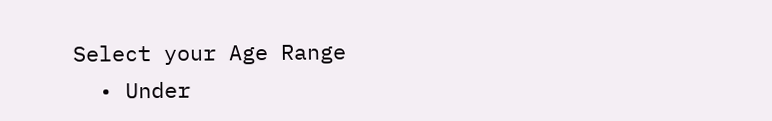Select your Age Range
  • Under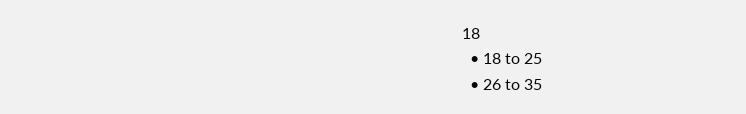18
  • 18 to 25
  • 26 to 35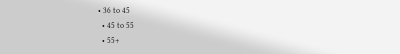• 36 to 45
  • 45 to 55
  • 55+